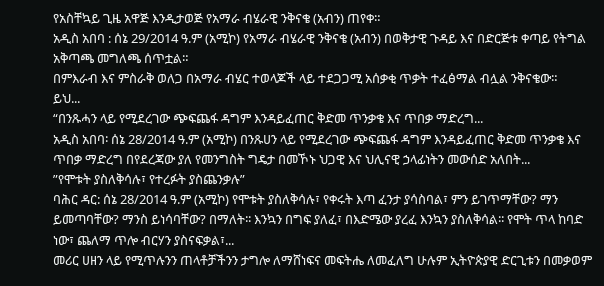የአስቸኳይ ጊዜ አዋጅ እንዲታወጅ የአማራ ብሄራዊ ንቅናቄ (አብን) ጠየቀ።
አዲስ አበባ : ሰኔ 29/2014 ዓ.ም (አሚኮ) የአማራ ብሄራዊ ንቅናቄ (አብን) በወቅታዊ ጉዳይ እና በድርጅቱ ቀጣይ የትግል አቅጣጫ መግለጫ ሰጥቷል።
በምእራብ እና ምስራቅ ወለጋ በአማራ ብሄር ተወላጆች ላይ ተደጋጋሚ አሰቃቂ ጥቃት ተፈፅማል ብሏል ንቅናቄው።
ይህ...
“በንጹሓን ላይ የሚደረገው ጭፍጨፋ ዳግም እንዳይፈጠር ቅድመ ጥንቃቄ እና ጥበቃ ማድረግ...
አዲስ አበባ፡ ሰኔ 28/2014 ዓ.ም (አሚኮ) በንጹሀን ላይ የሚደረገው ጭፍጨፋ ዳግም እንዳይፈጠር ቅድመ ጥንቃቄ እና ጥበቃ ማድረግ በየደረጃው ያለ የመንግስት ግዴታ በመኾኑ ህጋዊ እና ህሊናዊ ኃላፊነትን መውሰድ አለበት...
ʺየሞቱት ያስለቅሳሉ፣ የተረፉት ያስጨንቃሉ”
ባሕር ዳር: ሰኔ 28/2014 ዓ.ም (አሚኮ) የሞቱት ያስለቅሳሉ፣ የቀሩት እጣ ፈንታ ያሳስባል፣ ምን ይገጥማቸው? ማን ይመጣባቸው? ማንስ ይነሳባቸው? በማለት፡፡ እንኳን በግፍ ያለፈ፣ በእድሜው ያረፈ እንኳን ያስለቅሳል፡፡ የሞት ጥላ ከባድ ነው፣ ጨለማ ጥሎ ብርሃን ያስናፍቃል፣...
መሪር ሀዘን ላይ የሚጥሉንን ጠላቶቻችንን ታግሎ ለማሸነፍና መፍትሔ ለመፈለግ ሁሉም ኢትዮጵያዊ ድርጊቱን በመቃወም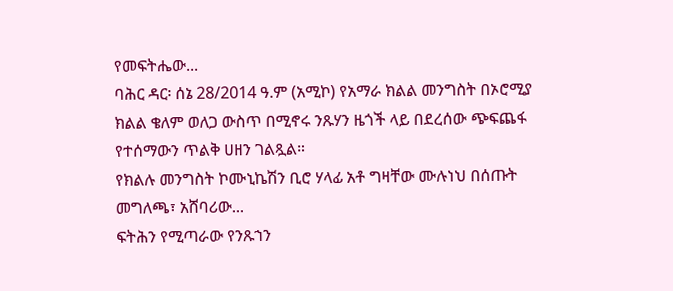የመፍትሔው...
ባሕር ዳር፡ ሰኔ 28/2014 ዓ.ም (አሚኮ) የአማራ ክልል መንግስት በኦሮሚያ ክልል ቄለም ወለጋ ውስጥ በሚኖሩ ንጹሃን ዜጎች ላይ በደረሰው ጭፍጨፋ የተሰማውን ጥልቅ ሀዘን ገልጿል።
የክልሉ መንግስት ኮሙኒኬሽን ቢሮ ሃላፊ አቶ ግዛቸው ሙሉነህ በሰጡት መግለጫ፣ አሸባሪው...
ፍትሕን የሚጣራው የንጹኀን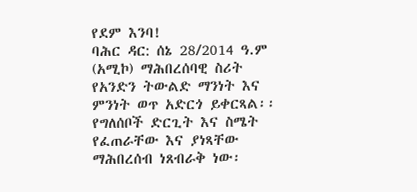የደም እንባ!
ባሕር ዳር: ሰኔ 28/2014 ዓ.ም (አሚኮ) ማሕበረሰባዊ ስሪት የአንድን ትውልድ ማንነት እና ምንነት ወጥ አድርጎ ይቀርጻል፡፡ የግለሰቦች ድርጊት እና ስሜት የፈጠራቸው እና ያነጻቸው ማሕበረሰብ ነጸብራቅ ነው፡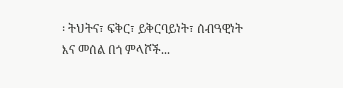፡ ትህትና፣ ፍቅር፣ ይቅርባይነት፣ ሰብዓዊነት እና መሰል በጎ ምላሾች...